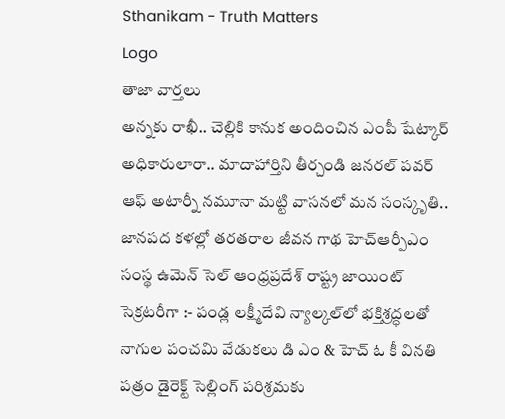Sthanikam - Truth Matters
Logo
తాజా వార్తలు
అన్నకు రాఖీ.. చెల్లికి కానుక అందించిన ఎంపీ షేట్కార్ అధికారులారా.. మాదాహార్తిని తీర్చండి జనరల్ పవర్ ఆఫ్ అటార్నీ నమూనా మట్టి వాసనలో మన సంస్కృతి.. జానపద కళల్లో తరతరాల జీవన గాథ హెచ్ఆర్పీఎం సంస్థ ఉమెన్ సెల్ ఆంధ్రప్రదేశ్ రాష్ట్ర జాయింట్ సెక్రటరీగా :- పండ్ల లక్ష్మీదేవి న్యాల్కల్‌లో భక్తిశ్రద్ధలతో నాగుల పంచమి వేడుకలు డి ఎం & హెచ్ ఓ కీ వినతి పత్రం డైరెక్ట్ సెల్లింగ్ పరిశ్రమకు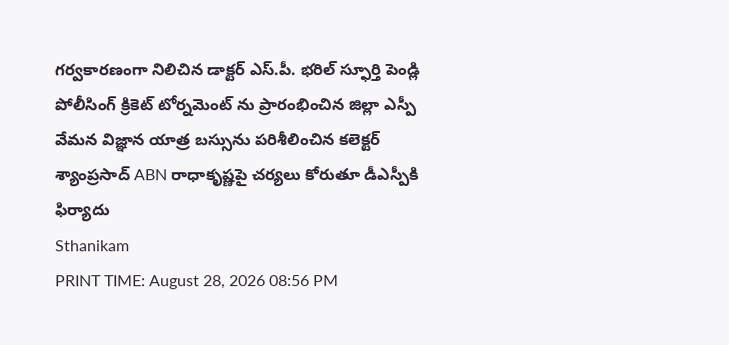గర్వకారణంగా నిలిచిన డాక్టర్ ఎస్.పీ. భరిల్ స్ఫూర్తి పెండ్లి పోలీసింగ్ క్రికెట్ టోర్నమెంట్ ను ప్రారంభించిన జిల్లా ఎస్పీ వేమన విజ్ఞాన యాత్ర బస్సును పరిశీలించిన కలెక్టర్ శ్యాంప్రసాద్ ABN రాధాకృష్ణపై చర్యలు కోరుతూ డీఎస్పీకి ఫిర్యాదు
Sthanikam
PRINT TIME: August 28, 2026 08:56 PM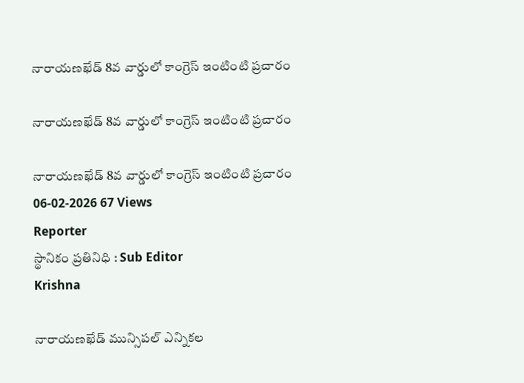నారాయణఖేడ్ 8వ వార్డులో కాంగ్రెస్ ఇంటింటి ప్రచారం

నారాయణఖేడ్ 8వ వార్డులో కాంగ్రెస్ ఇంటింటి ప్రచారం

నారాయణఖేడ్ 8వ వార్డులో కాంగ్రెస్ ఇంటింటి ప్రచారం
06-02-2026 67 Views
Reporter
స్థానికం ప్రతినిధి : Sub Editor
Krishna

నారాయణఖేడ్ మున్సిపల్ ఎన్నికల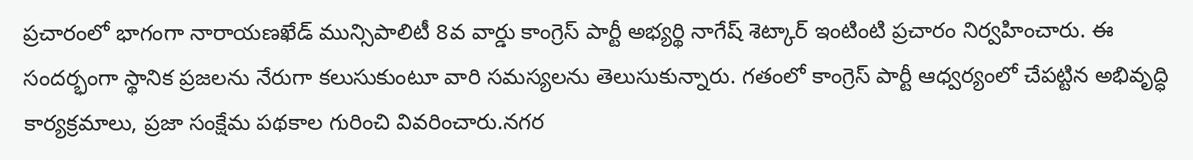ప్రచారంలో భాగంగా నారాయణఖేడ్ మున్సిపాలిటీ 8వ వార్డు కాంగ్రెస్ పార్టీ అభ్యర్థి నాగేష్ శెట్కార్ ఇంటింటి ప్రచారం నిర్వహించారు. ఈ సందర్భంగా స్థానిక ప్రజలను నేరుగా కలుసుకుంటూ వారి సమస్యలను తెలుసుకున్నారు. గతంలో కాంగ్రెస్ పార్టీ ఆధ్వర్యంలో చేపట్టిన అభివృద్ధి కార్యక్రమాలు, ప్రజా సంక్షేమ పథకాల గురించి వివరించారు.నగర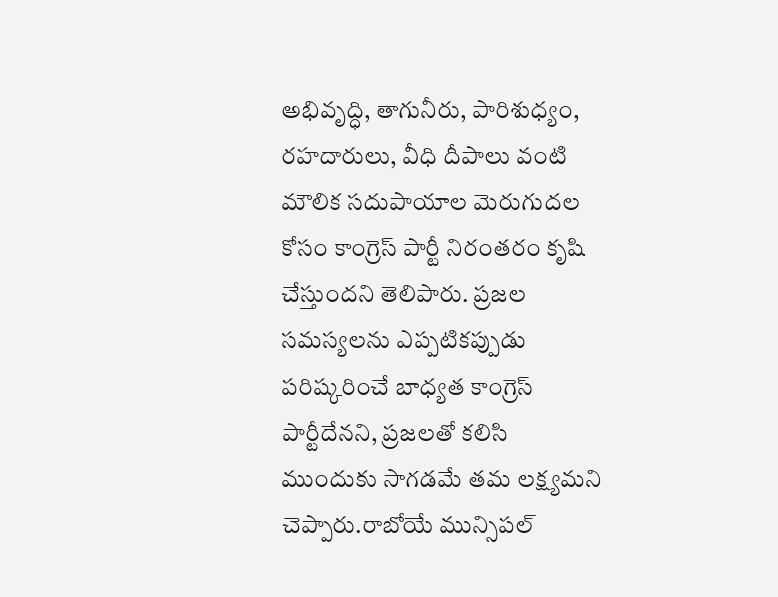అభివృద్ధి, తాగునీరు, పారిశుధ్యం, రహదారులు, వీధి దీపాలు వంటి మౌలిక సదుపాయాల మెరుగుదల కోసం కాంగ్రెస్ పార్టీ నిరంతరం కృషి చేస్తుందని తెలిపారు. ప్రజల సమస్యలను ఎప్పటికప్పుడు పరిష్కరించే బాధ్యత కాంగ్రెస్ పార్టీదేనని, ప్రజలతో కలిసి ముందుకు సాగడమే తమ లక్ష్యమని చెప్పారు.రాబోయే మున్సిపల్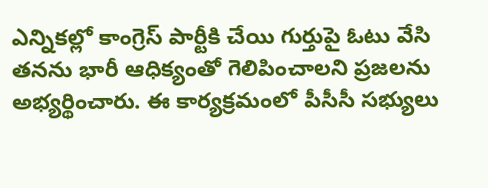ఎన్నికల్లో కాంగ్రెస్ పార్టీకి చేయి గుర్తుపై ఓటు వేసి తనను భారీ ఆధిక్యంతో గెలిపించాలని ప్రజలను అభ్యర్థించారు. ఈ కార్యక్రమంలో పీసీసీ సభ్యులు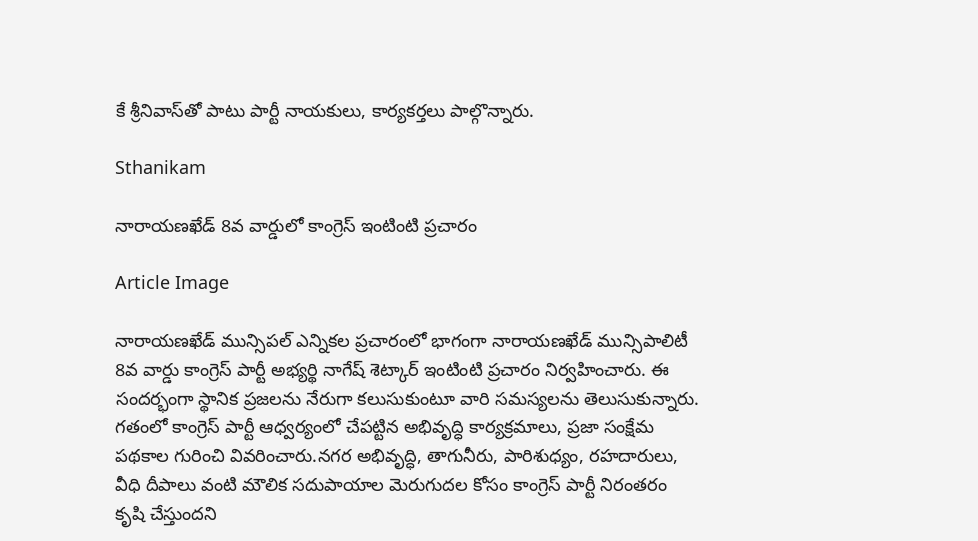కే శ్రీనివాస్‌తో పాటు పార్టీ నాయకులు, కార్యకర్తలు పాల్గొన్నారు.

Sthanikam

నారాయణఖేడ్ 8వ వార్డులో కాంగ్రెస్ ఇంటింటి ప్రచారం

Article Image

నారాయణఖేడ్ మున్సిపల్ ఎన్నికల ప్రచారంలో భాగంగా నారాయణఖేడ్ మున్సిపాలిటీ 8వ వార్డు కాంగ్రెస్ పార్టీ అభ్యర్థి నాగేష్ శెట్కార్ ఇంటింటి ప్రచారం నిర్వహించారు. ఈ సందర్భంగా స్థానిక ప్రజలను నేరుగా కలుసుకుంటూ వారి సమస్యలను తెలుసుకున్నారు. గతంలో కాంగ్రెస్ పార్టీ ఆధ్వర్యంలో చేపట్టిన అభివృద్ధి కార్యక్రమాలు, ప్రజా సంక్షేమ పథకాల గురించి వివరించారు.నగర అభివృద్ధి, తాగునీరు, పారిశుధ్యం, రహదారులు, వీధి దీపాలు వంటి మౌలిక సదుపాయాల మెరుగుదల కోసం కాంగ్రెస్ పార్టీ నిరంతరం కృషి చేస్తుందని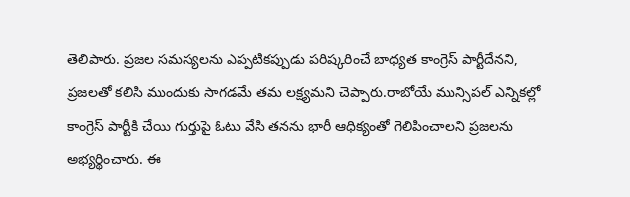తెలిపారు. ప్రజల సమస్యలను ఎప్పటికప్పుడు పరిష్కరించే బాధ్యత కాంగ్రెస్ పార్టీదేనని, ప్రజలతో కలిసి ముందుకు సాగడమే తమ లక్ష్యమని చెప్పారు.రాబోయే మున్సిపల్ ఎన్నికల్లో కాంగ్రెస్ పార్టీకి చేయి గుర్తుపై ఓటు వేసి తనను భారీ ఆధిక్యంతో గెలిపించాలని ప్రజలను అభ్యర్థించారు. ఈ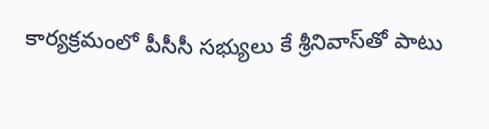కార్యక్రమంలో పీసీసీ సభ్యులు కే శ్రీనివాస్‌తో పాటు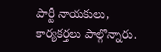పార్టీ నాయకులు, కార్యకర్తలు పాల్గొన్నారు.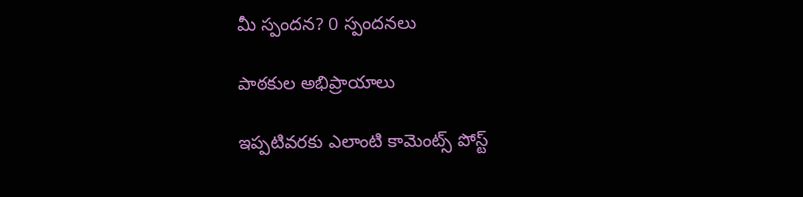మీ స్పందన? 0 స్పందనలు

పాఠకుల అభిప్రాయాలు

ఇప్పటివరకు ఎలాంటి కామెంట్స్ పోస్ట్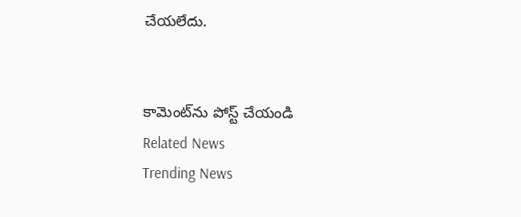చేయలేదు.


కామెంట్‌ను పోస్ట్ చేయండి
Related News
Trending News